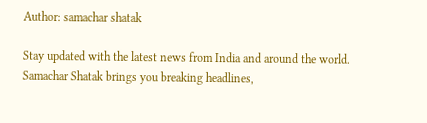Author: samachar shatak

Stay updated with the latest news from India and around the world. Samachar Shatak brings you breaking headlines,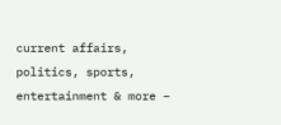current affairs, politics, sports, entertainment & more –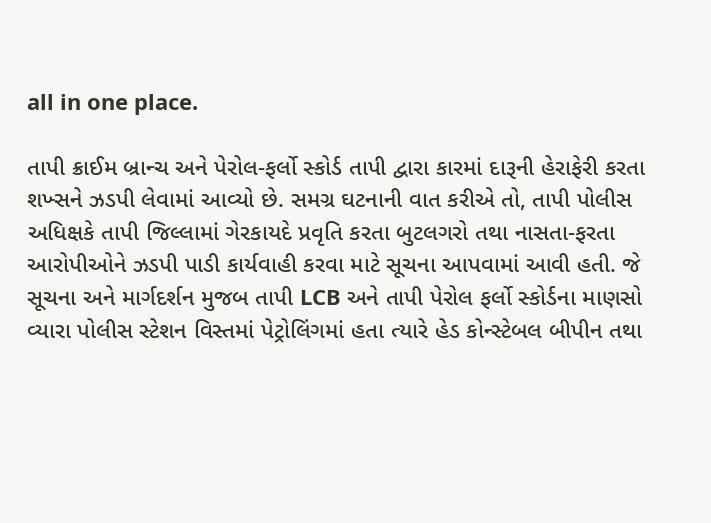all in one place.

તાપી ક્રાઈમ બ્રાન્ચ અને પેરોલ-ફર્લો સ્કોર્ડ તાપી દ્વારા કારમાં દારૂની હેરાફેરી કરતા શખ્સને ઝડપી લેવામાં આવ્યો છે. સમગ્ર ઘટનાની વાત કરીએ તો, તાપી પોલીસ અધિક્ષકે તાપી જિલ્લામાં ગેરકાયદે પ્રવૃતિ કરતા બુટલગરો તથા નાસતા-ફરતા આરોપીઓને ઝડપી પાડી કાર્યવાહી કરવા માટે સૂચના આપવામાં આવી હતી. જે સૂચના અને માર્ગદર્શન મુજબ તાપી LCB અને તાપી પેરોલ ફર્લો સ્કોર્ડના માણસો વ્યારા પોલીસ સ્ટેશન વિસ્તમાં પેટ્રોલિંગમાં હતા ત્યારે હેડ કોન્સ્ટેબલ બીપીન તથા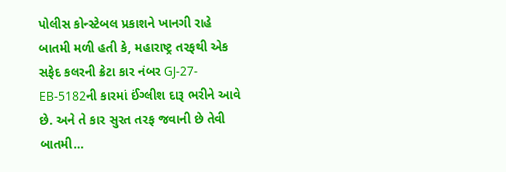પોલીસ કોન્સ્ટેબલ પ્રકાશને ખાનગી રાહે બાતમી મળી હતી કે, મહારાષ્ટ્ર તરફથી એક સફેદ કલરની ક્રેટા કાર નંબર GJ-27-EB-5182ની કારમાં ઈંગ્લીશ દારૂ ભરીને આવે છે. અને તે કાર સુરત તરફ જવાની છે તેવી બાતમી…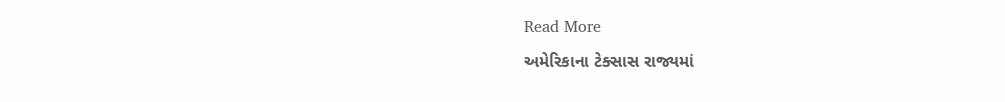Read More

અમેરિકાના ટેક્સાસ રાજ્યમાં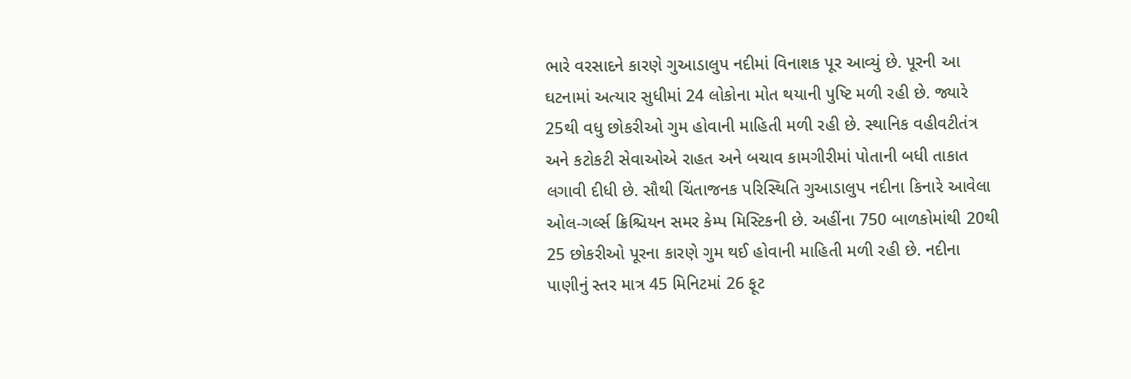ભારે વરસાદને કારણે ગુઆડાલુપ નદીમાં વિનાશક પૂર આવ્યું છે. પૂરની આ ઘટનામાં અત્યાર સુધીમાં 24 લોકોના મોત થયાની પુષ્ટિ મળી રહી છે. જ્યારે 25થી વધુ છોકરીઓ ગુમ હોવાની માહિતી મળી રહી છે. સ્થાનિક વહીવટીતંત્ર અને કટોકટી સેવાઓએ રાહત અને બચાવ કામગીરીમાં પોતાની બધી તાકાત લગાવી દીધી છે. સૌથી ચિંતાજનક પરિસ્થિતિ ગુઆડાલુપ નદીના કિનારે આવેલા ઓલ-ગર્લ્સ ક્રિશ્ચિયન સમર કેમ્પ મિસ્ટિકની છે. અહીંના 750 બાળકોમાંથી 20થી 25 છોકરીઓ પૂરના કારણે ગુમ થઈ હોવાની માહિતી મળી રહી છે. નદીના પાણીનું સ્તર માત્ર 45 મિનિટમાં 26 ફૂટ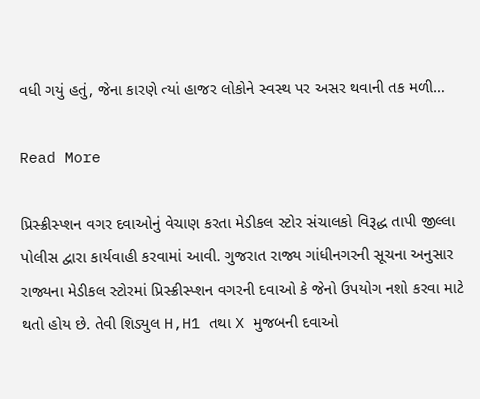વધી ગયું હતું, જેના કારણે ત્યાં હાજર લોકોને સ્વસ્થ પર અસર થવાની તક મળી…

Read More

પ્રિસ્ક્રીસ્પ્શન વગર દવાઓનું વેચાણ કરતા મેડીકલ સ્ટોર સંચાલકો વિરૂદ્ધ તાપી જીલ્લા પોલીસ દ્વારા કાર્યવાહી કરવામાં આવી. ગુજરાત રાજ્ય ગાંધીનગરની સૂચના અનુસાર રાજ્યના મેડીકલ સ્ટોરમાં પ્રિસ્ક્રીસ્પ્શન વગરની દવાઓ કે જેનો ઉપયોગ નશો કરવા માટે થતો હોય છે. તેવી શિડ્યુલ H,H1 તથા X મુજબની દવાઓ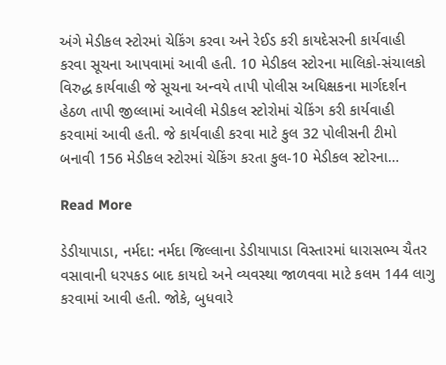અંગે મેડીકલ સ્ટોરમાં ચેકિંગ કરવા અને રેઈડ કરી કાયદેસરની કાર્યવાહી કરવા સૂચના આપવામાં આવી હતી. 10 મેડીકલ સ્ટોરના માલિકો-સંચાલકો વિરુદ્ધ કાર્યવાહી જે સૂચના અન્વયે તાપી પોલીસ અધિક્ષકના માર્ગદર્શન હેઠળ તાપી જીલ્લામાં આવેલી મેડીકલ સ્ટોરોમાં ચેકિંગ કરી કાર્યવાહી કરવામાં આવી હતી. જે કાર્યવાહી કરવા માટે કુલ 32 પોલીસની ટીમો બનાવી 156 મેડીકલ સ્ટોરમાં ચેકિંગ કરતા કુલ-10 મેડીકલ સ્ટોરના…

Read More

ડેડીયાપાડા, નર્મદા: નર્મદા જિલ્લાના ડેડીયાપાડા વિસ્તારમાં ધારાસભ્ય ચૈતર વસાવાની ધરપકડ બાદ કાયદો અને વ્યવસ્થા જાળવવા માટે કલમ 144 લાગુ કરવામાં આવી હતી. જોકે, બુધવારે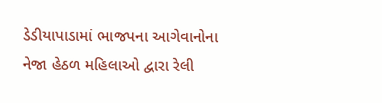ડેડીયાપાડામાં ભાજપના આગેવાનોના નેજા હેઠળ મહિલાઓ દ્વારા રેલી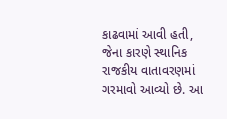કાઢવામાં આવી હતી, જેના કારણે સ્થાનિક રાજકીય વાતાવરણમાં ગરમાવો આવ્યો છે. આ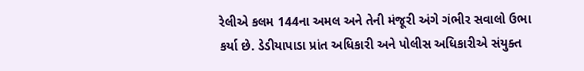રેલીએ કલમ 144ના અમલ અને તેની મંજૂરી અંગે ગંભીર સવાલો ઉભા કર્યા છે. ડેડીયાપાડા પ્રાંત અધિકારી અને પોલીસ અધિકારીએ સંયુક્ત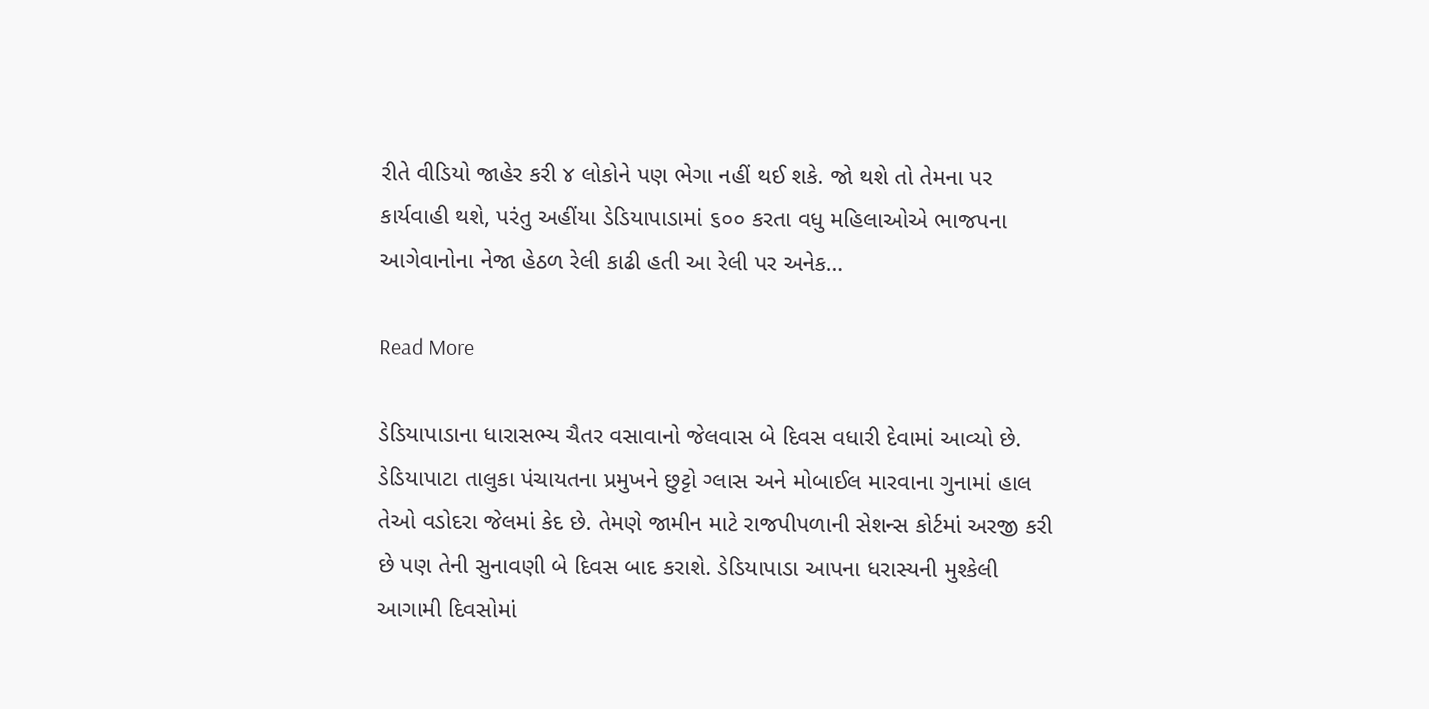રીતે વીડિયો જાહેર કરી ૪ લોકોને પણ ભેગા નહીં થઈ શકે. જો થશે તો તેમના પર કાર્યવાહી થશે, પરંતુ અહીંયા ડેડિયાપાડામાં ૬૦૦ કરતા વધુ મહિલાઓએ ભાજપના આગેવાનોના નેજા હેઠળ રેલી કાઢી હતી આ રેલી પર અનેક…

Read More

ડેડિયાપાડાના ધારાસભ્ય ચૈતર વસાવાનો જેલવાસ બે દિવસ વધારી દેવામાં આવ્યો છે. ડેડિયાપાટા તાલુકા પંચાયતના પ્રમુખને છુટ્ટો ગ્લાસ અને મોબાઈલ મારવાના ગુનામાં હાલ તેઓ વડોદરા જેલમાં કેદ છે. તેમણે જામીન માટે રાજપીપળાની સેશન્સ કોર્ટમાં અરજી કરી છે પણ તેની સુનાવણી બે દિવસ બાદ કરાશે. ડેડિયાપાડા આપના ધરાસ્યની મુશ્કેલી આગામી દિવસોમાં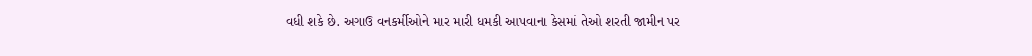વધી શકે છે. અગાઉ વનકર્મીઓને માર મારી ધમકી આપવાના કેસમાં તેઓ શરતી જામીન પર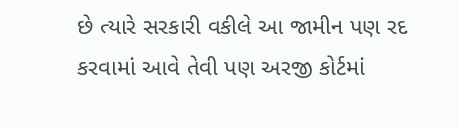છે ત્યારે સરકારી વકીલે આ જામીન પણ રદ કરવામાં આવે તેવી પણ અરજી કોર્ટમાં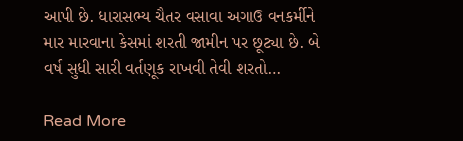આપી છે. ધારાસભ્ય ચૈતર વસાવા અગાઉ વનકર્મીને માર મારવાના કેસમાં શરતી જામીન પર છૂટ્યા છે. બે વર્ષ સુધી સારી વર્તણૂક રાખવી તેવી શરતો…

Read More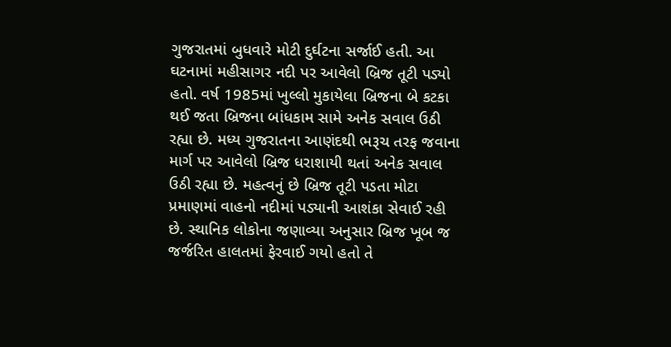ગુજરાતમાં બુધવારે મોટી દુર્ઘટના સર્જાઈ હતી. આ ઘટનામાં મહીસાગર નદી પર આવેલો બ્રિજ તૂટી પડ્યો હતો. વર્ષ 1985માં ખુલ્લો મુકાયેલા બ્રિજના બે કટકા થઈ જતા બ્રિજના બાંધકામ સામે અનેક સવાલ ઉઠી રહ્યા છે. મધ્ય ગુજરાતના આણંદથી ભરૂચ તરફ જવાના માર્ગ પર આવેલો બ્રિજ ધરાશાયી થતાં અનેક સવાલ ઉઠી રહ્યા છે. મહત્વનું છે બ્રિજ તૂટી પડતા મોટા પ્રમાણમાં વાહનો નદીમાં પડ્યાની આશંકા સેવાઈ રહી છે. સ્થાનિક લોકોના જણાવ્યા અનુસાર બ્રિજ ખૂબ જ જર્જરિત હાલતમાં ફેરવાઈ ગયો હતો તે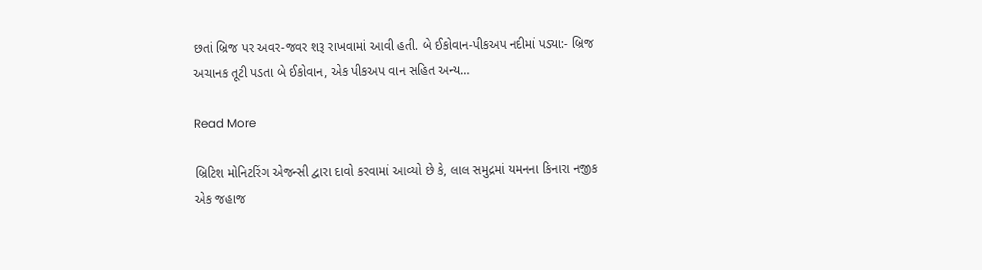છતાં બ્રિજ પર અવર-જવર શરૂ રાખવામાં આવી હતી. બે ઈકોવાન-પીકઅપ નદીમાં પડ્યા:- બ્રિજ અચાનક તૂટી પડતા બે ઈકોવાન, એક પીકઅપ વાન સહિત અન્ય…

Read More

બ્રિટિશ મોનિટરિંગ એજન્સી દ્વારા દાવો કરવામાં આવ્યો છે કે, લાલ સમુદ્રમાં યમનના કિનારા નજીક એક જહાજ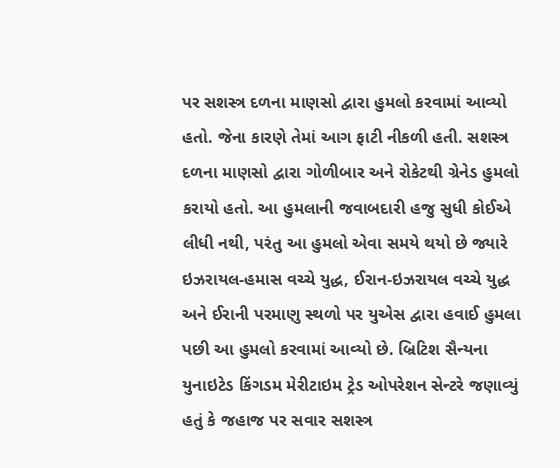પર સશસ્ત્ર દળના માણસો દ્વારા હુમલો કરવામાં આવ્યો હતો. જેના કારણે તેમાં આગ ફાટી નીકળી હતી. સશસ્ત્ર દળના માણસો દ્વારા ગોળીબાર અને રોકેટથી ગ્રેનેડ હુમલો કરાયો હતો. આ હુમલાની જવાબદારી હજુ સુધી કોઈએ લીધી નથી, પરંતુ આ હુમલો એવા સમયે થયો છે જ્યારે ઇઝરાયલ-હમાસ વચ્ચે યુદ્ધ, ઈરાન-ઇઝરાયલ વચ્ચે યુદ્ધ અને ઈરાની પરમાણુ સ્થળો પર યુએસ દ્વારા હવાઈ હુમલા પછી આ હુમલો કરવામાં આવ્યો છે. બ્રિટિશ સૈન્યના યુનાઇટેડ કિંગડમ મેરીટાઇમ ટ્રેડ ઓપરેશન સેન્ટરે જણાવ્યું હતું કે જહાજ પર સવાર સશસ્ત્ર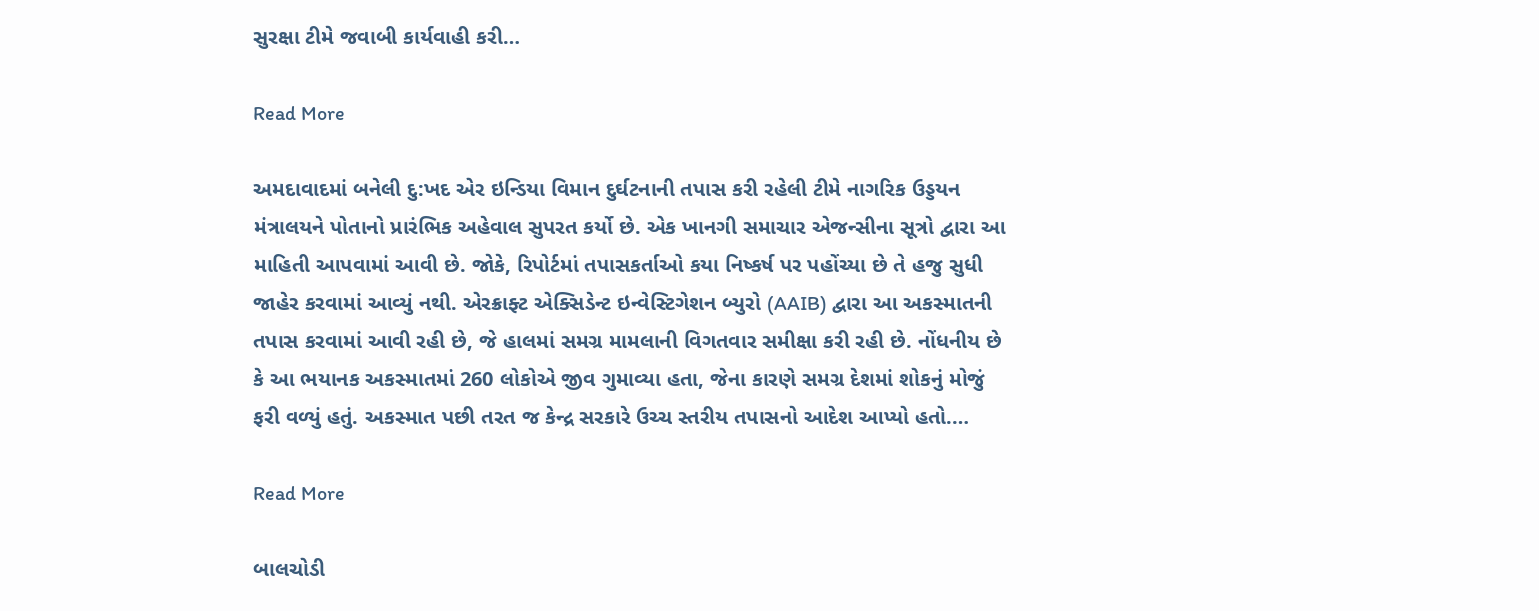સુરક્ષા ટીમે જવાબી કાર્યવાહી કરી…

Read More

અમદાવાદમાં બનેલી દુ:ખદ એર ઇન્ડિયા વિમાન દુર્ઘટનાની તપાસ કરી રહેલી ટીમે નાગરિક ઉડ્ડયન મંત્રાલયને પોતાનો પ્રારંભિક અહેવાલ સુપરત કર્યો છે. એક ખાનગી સમાચાર એજન્સીના સૂત્રો દ્વારા આ માહિતી આપવામાં આવી છે. જોકે, રિપોર્ટમાં તપાસકર્તાઓ કયા નિષ્કર્ષ પર પહોંચ્યા છે તે હજુ સુધી જાહેર કરવામાં આવ્યું નથી. એરક્રાફ્ટ એક્સિડેન્ટ ઇન્વેસ્ટિગેશન બ્યુરો (AAIB) દ્વારા આ અકસ્માતની તપાસ કરવામાં આવી રહી છે, જે હાલમાં સમગ્ર મામલાની વિગતવાર સમીક્ષા કરી રહી છે. નોંધનીય છે કે આ ભયાનક અકસ્માતમાં 260 લોકોએ જીવ ગુમાવ્યા હતા, જેના કારણે સમગ્ર દેશમાં શોકનું મોજું ફરી વળ્યું હતું. અકસ્માત પછી તરત જ કેન્દ્ર સરકારે ઉચ્ચ સ્તરીય તપાસનો આદેશ આપ્યો હતો.…

Read More

બાલચોડી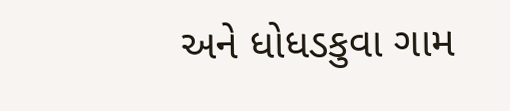અને ધોધડકુવા ગામ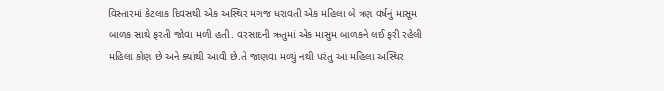વિસ્તારમાં કેટલાક દિવસથી એક અસ્થિર મગજ ધરાવતી એક મહિલા બે ત્રણ વર્ષનું માસૂમ બાળક સાથે ફરતી જોવા મળી હતી. વરસાદની ઋતુમાં એક માસુમ બાળકને લઈ ફરી રહેલી મહિલા કોણ છે અને ક્યાંથી આવી છે.તે જાણવા મળ્યું નથી પરંતુ આ મહિલા અસ્થિર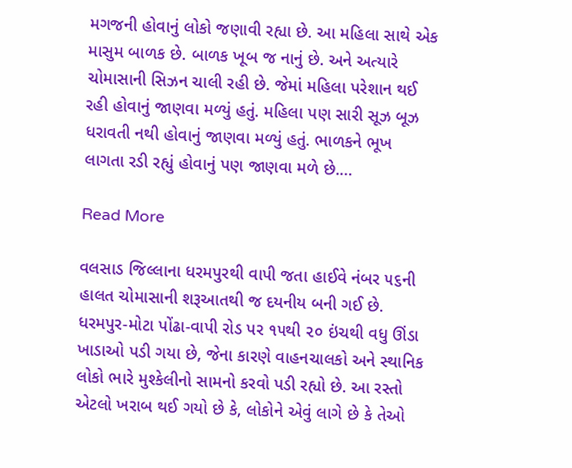મગજની હોવાનું લોકો જણાવી રહ્યા છે. આ મહિલા સાથે એક માસુમ બાળક છે. બાળક ખૂબ જ નાનું છે. અને અત્યારે ચોમાસાની સિઝન ચાલી રહી છે. જેમાં મહિલા પરેશાન થઈ રહી હોવાનું જાણવા મળ્યું હતું. મહિલા પણ સારી સૂઝ બૂઝ ધરાવતી નથી હોવાનું જાણવા મળ્યું હતું. ભાળકને ભૂખ લાગતા રડી રહ્યું હોવાનું પણ જાણવા મળે છે.…

Read More

વલસાડ જિલ્લાના ધરમપુરથી વાપી જતા હાઈવે નંબર ૫૬ની હાલત ચોમાસાની શરૂઆતથી જ દયનીય બની ગઈ છે. ધરમપુર-મોટા પોંઢા-વાપી રોડ પર ૧૫થી ૨૦ ઇંચથી વધુ ઊંડા ખાડાઓ પડી ગયા છે, જેના કારણે વાહનચાલકો અને સ્થાનિક લોકો ભારે મુશ્કેલીનો સામનો કરવો પડી રહ્યો છે. આ રસ્તો એટલો ખરાબ થઈ ગયો છે કે, લોકોને એવું લાગે છે કે તેઓ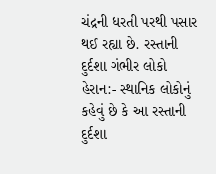ચંદ્રની ધરતી પરથી પસાર થઈ રહ્યા છે. રસ્તાની દુર્દશા ગંભીર લોકો હેરાન:- સ્થાનિક લોકોનું કહેવું છે કે આ રસ્તાની દુર્દશા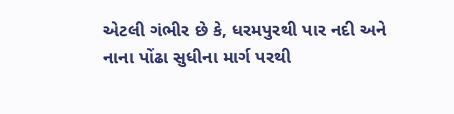એટલી ગંભીર છે કે, ધરમપુરથી પાર નદી અને નાના પોંઢા સુધીના માર્ગ પરથી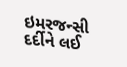ઇમરજન્સી દર્દીને લઈ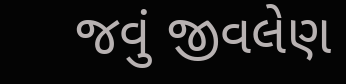જવું જીવલેણ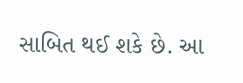સાબિત થઈ શકે છે. આ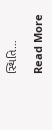સ્થિતિ…

Read More